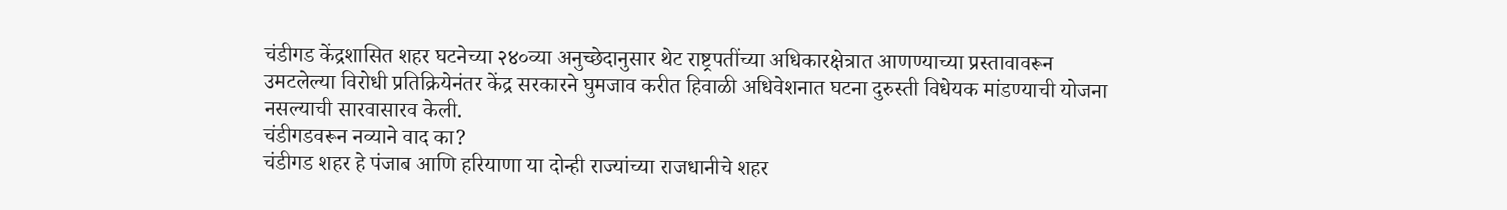चंडीगड केंद्रशासित शहर घटनेच्या २४०व्या अनुच्छेदानुसार थेट राष्ट्रपतींच्या अधिकारक्षेत्रात आणण्याच्या प्रस्तावावरून उमटलेल्या विरोधी प्रतिक्रियेनंतर केंद्र सरकारने घुमजाव करीत हिवाळी अधिवेशनात घटना दुरुस्ती विधेयक मांडण्याची योजना नसल्याची सारवासारव केली.
चंडीगडवरून नव्याने वाद का?
चंडीगड शहर हे पंजाब आणि हरियाणा या दोन्ही राज्यांच्या राजधानीचे शहर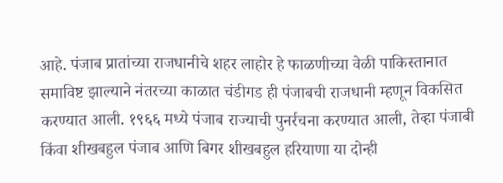आहे. पंजाब प्रातांच्या राजधानीचे शहर लाहोर हे फाळणीच्या वेळी पाकिस्तानात समाविष्ट झाल्याने नंतरच्या काळात चंडीगड ही पंजाबची राजधानी म्हणून विकसित करण्यात आली. १९६६ मध्ये पंजाब राज्याची पुनर्रचना करण्यात आली, तेव्हा पंजाबी किंवा शीखबहुल पंजाब आणि बिगर शीखबहुल हरियाणा या दोन्ही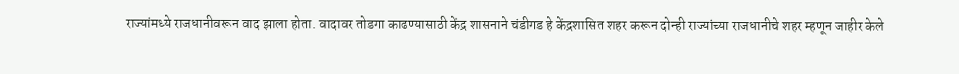राज्यांमध्ये राजधानीवरून वाद झाला होता. वादावर तोडगा काढण्यासाठी केंद्र शासनाने चंडीगड हे केंद्रशासित शहर करून दोन्ही राज्यांच्या राजधानीचे शहर म्हणून जाहीर केले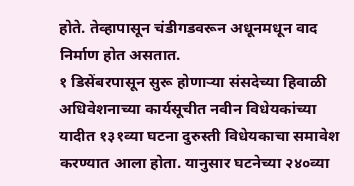होते. तेव्हापासून चंडीगडवरून अधूनमधून वाद निर्माण होत असतात.
१ डिसेंबरपासून सुरू होणाऱ्या संसदेच्या हिवाळी अधिवेशनाच्या कार्यसूचीत नवीन विधेयकांच्या यादीत १३१व्या घटना दुरुस्ती विधेयकाचा समावेश करण्यात आला होता. यानुसार घटनेच्या २४०व्या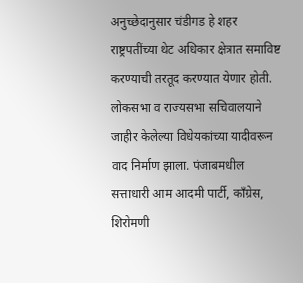अनुच्छेदानुसार चंडीगड हे शहर राष्ट्रपतींच्या थेट अधिकार क्षेत्रात समाविष्ट करण्याची तरतूद करण्यात येणार होती. लोकसभा व राज्यसभा सचिवालयाने जाहीर केलेल्या विधेयकांच्या यादीवरून वाद निर्माण झाला. पंजाबमधील सत्ताधारी आम आदमी पार्टी, काँग्रेस, शिरोमणी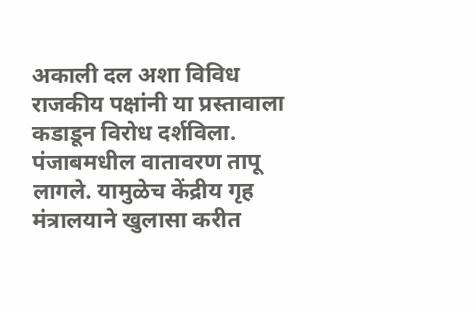अकाली दल अशा विविध राजकीय पक्षांनी या प्रस्तावाला कडाडून विरोध दर्शविला. पंजाबमधील वातावरण तापू लागले. यामुळेच केंद्रीय गृह मंत्रालयाने खुलासा करीत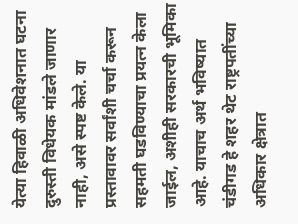येत्या हिवाळी अधिवेशनात घटना दुरुस्ती विधेयक मांडले जाणार नाही, असे स्पष्ट केले. या प्रस्तावावर सर्वांशी चर्चा करून सहमती घडविण्याचा प्रयत्न केला जाईल, अशीही सरकारची भूमिका आहे. याचाच अर्थ भविष्यात चंडीगड हे शहर थेट राष्ट्रपतींच्या अधिकार क्षेत्रात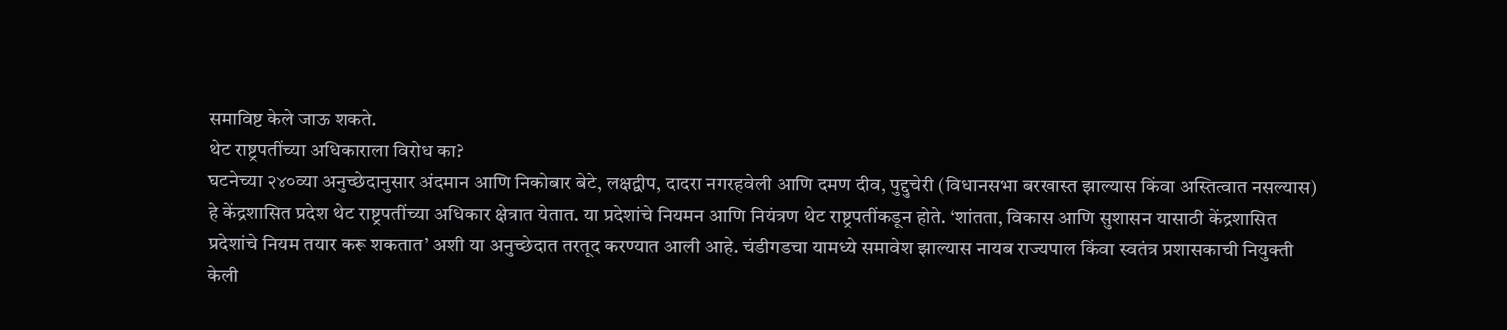समाविष्ट केले जाऊ शकते.
थेट राष्ट्रपतींच्या अधिकाराला विरोध का?
घटनेच्या २४०व्या अनुच्छेदानुसार अंदमान आणि निकोबार बेटे, लक्षद्वीप, दादरा नगरहवेली आणि दमण दीव, पुद्दुचेरी (विधानसभा बरखास्त झाल्यास किंवा अस्तित्वात नसल्यास) हे केंद्रशासित प्रदेश थेट राष्ट्रपतींच्या अधिकार क्षेत्रात येतात. या प्रदेशांचे नियमन आणि नियंत्रण थेट राष्ट्रपतींकडून होते. ‘शांतता, विकास आणि सुशासन यासाठी केंद्रशासित प्रदेशांचे नियम तयार करू शकतात’ अशी या अनुच्छेदात तरतूद करण्यात आली आहे. चंडीगडचा यामध्ये समावेश झाल्यास नायब राज्यपाल किंवा स्वतंत्र प्रशासकाची नियुक्ती केली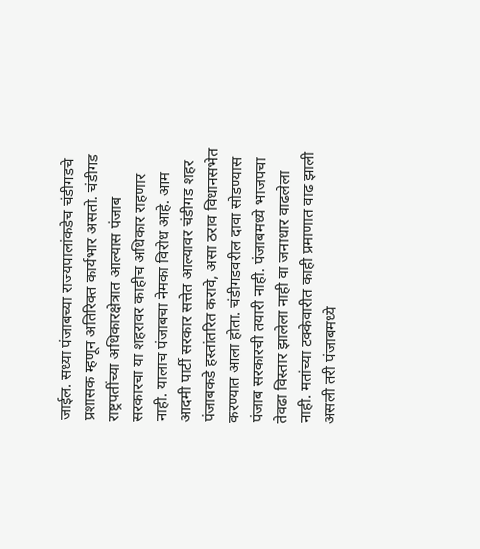जाईल. सध्या पंजाबच्या राज्यपालांकडेच चंडीगडचे प्रशासक म्हणून अतिरिक्त कार्यभार असतो. चंडीगड राष्ट्रपतींच्या अधिकारक्षेत्रात आल्यास पंजाब सरकारचा या शहरावर काहीच अधिकार राहणार नाही. यालाच पंजाबचा नेमका विरोध आहे. आम आदमी पार्टी सरकार सत्तेत आल्यावर चंडीगड शहर पंजाबकडे हस्तांतरित करावे, असा ठराव विधानसभेत करण्यात आला होता. चंडीगडवरील दावा सोडण्यास पंजाब सरकारची तयारी नाही. पंजाबमध्ये भाजपचा तेवढा विस्तार झालेला नाही वा जनाधार वाढलेला नाही. मतांच्या टक्केवारीत काही प्रमाणात वाढ झाली असली तरी पंजाबमध्ये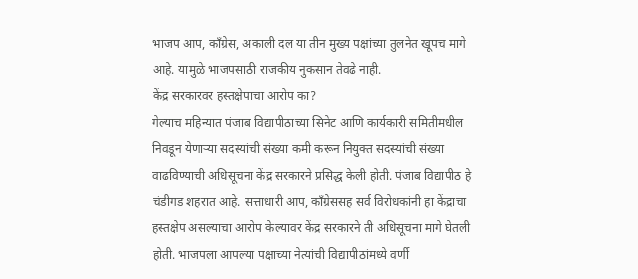भाजप आप, काँग्रेस, अकाली दल या तीन मुख्य पक्षांच्या तुलनेत खूपच मागे आहे. यामुळे भाजपसाठी राजकीय नुकसान तेवढे नाही.
केंद्र सरकारवर हस्तक्षेपाचा आरोप का?
गेल्याच महिन्यात पंजाब विद्यापीठाच्या सिनेट आणि कार्यकारी समितीमधील निवडून येणाऱ्या सदस्यांची संख्या कमी करून नियुक्त सदस्यांची संख्या वाढविण्याची अधिसूचना केंद्र सरकारने प्रसिद्ध केली होती. पंजाब विद्यापीठ हे चंडीगड शहरात आहे. सत्ताधारी आप, काँग्रेससह सर्व विरोधकांनी हा केंद्राचा हस्तक्षेप असल्याचा आरोप केल्यावर केंद्र सरकारने ती अधिसूचना मागे घेतली होती. भाजपला आपल्या पक्षाच्या नेत्यांची विद्यापीठांमध्ये वर्णी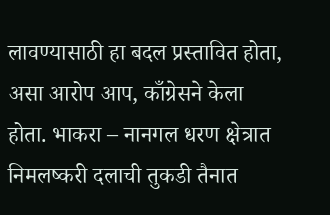लावण्यासाठी हा बदल प्रस्तावित होता, असा आरोप आप, काँग्रेसने केला होता. भाकरा – नानगल धरण क्षेत्रात निमलष्करी दलाची तुकडी तैनात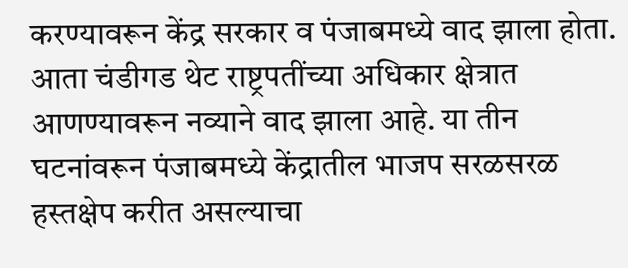करण्यावरून केंद्र सरकार व पंजाबमध्ये वाद झाला होता. आता चंडीगड थेट राष्ट्रपतींच्या अधिकार क्षेत्रात आणण्यावरून नव्याने वाद झाला आहे. या तीन घटनांवरून पंजाबमध्ये केंद्रातील भाजप सरळसरळ हस्तक्षेप करीत असल्याचा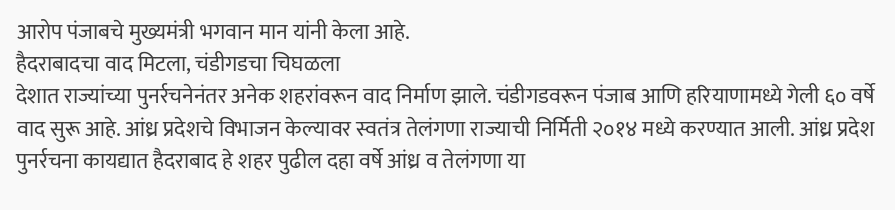आरोप पंजाबचे मुख्यमंत्री भगवान मान यांनी केला आहे.
हैदराबादचा वाद मिटला, चंडीगडचा चिघळला
देशात राज्यांच्या पुनर्रचनेनंतर अनेक शहरांवरून वाद निर्माण झाले. चंडीगडवरून पंजाब आणि हरियाणामध्ये गेली ६० वर्षे वाद सुरू आहे. आंध्र प्रदेशचे विभाजन केल्यावर स्वतंत्र तेलंगणा राज्याची निर्मिती २०१४ मध्ये करण्यात आली. आंध्र प्रदेश पुनर्रचना कायद्यात हैदराबाद हे शहर पुढील दहा वर्षे आंध्र व तेलंगणा या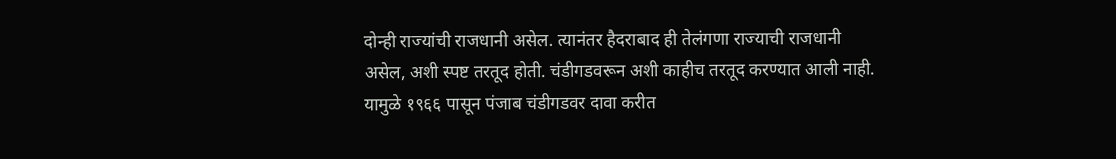दोन्ही राज्यांची राजधानी असेल. त्यानंतर हैदराबाद ही तेलंगणा राज्याची राजधानी असेल, अशी स्पष्ट तरतूद होती. चंडीगडवरून अशी काहीच तरतूद करण्यात आली नाही. यामुळे १९६६ पासून पंजाब चंडीगडवर दावा करीत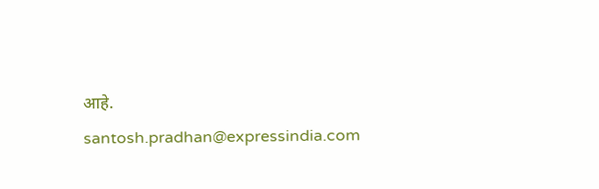आहे.
santosh.pradhan@expressindia.com